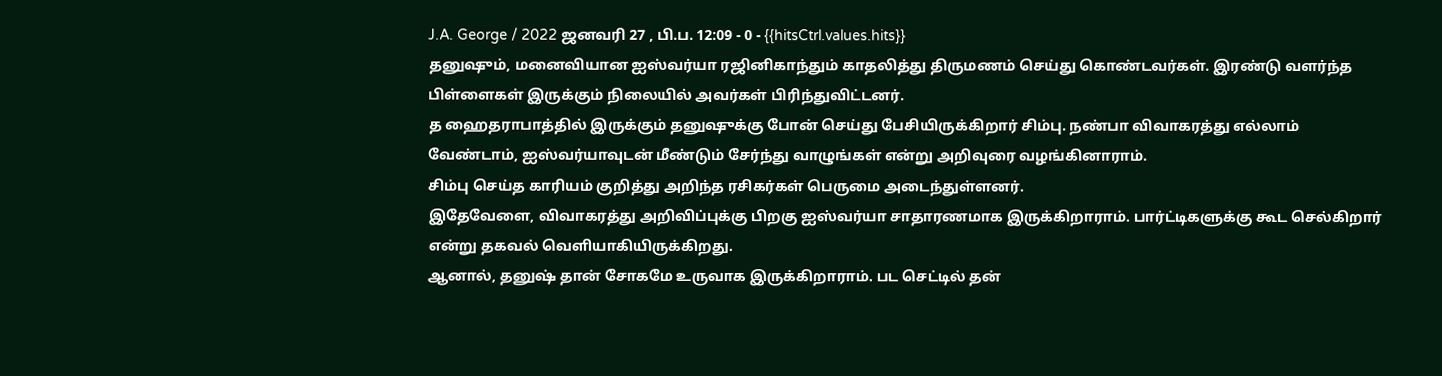J.A. George / 2022 ஜனவரி 27 , பி.ப. 12:09 - 0 - {{hitsCtrl.values.hits}}
தனுஷும், மனைவியான ஐஸ்வர்யா ரஜினிகாந்தும் காதலித்து திருமணம் செய்து கொண்டவர்கள். இரண்டு வளர்ந்த பிள்ளைகள் இருக்கும் நிலையில் அவர்கள் பிரிந்துவிட்டனர்.
த ஹைதராபாத்தில் இருக்கும் தனுஷுக்கு போன் செய்து பேசியிருக்கிறார் சிம்பு. நண்பா விவாகரத்து எல்லாம் வேண்டாம், ஐஸ்வர்யாவுடன் மீண்டும் சேர்ந்து வாழுங்கள் என்று அறிவுரை வழங்கினாராம்.
சிம்பு செய்த காரியம் குறித்து அறிந்த ரசிகர்கள் பெருமை அடைந்துள்ளனர்.
இதேவேளை, விவாகரத்து அறிவிப்புக்கு பிறகு ஐஸ்வர்யா சாதாரணமாக இருக்கிறாராம். பார்ட்டிகளுக்கு கூட செல்கிறார் என்று தகவல் வெளியாகியிருக்கிறது.
ஆனால், தனுஷ் தான் சோகமே உருவாக இருக்கிறாராம். பட செட்டில் தன்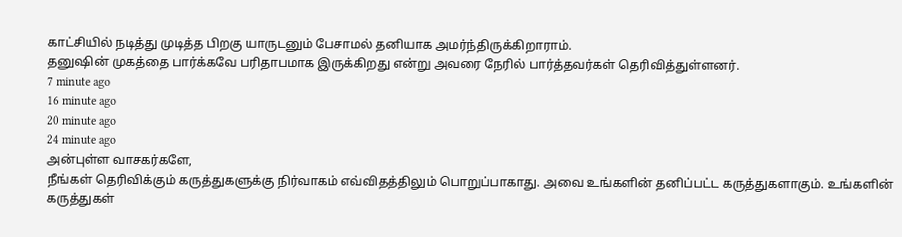காட்சியில் நடித்து முடித்த பிறகு யாருடனும் பேசாமல் தனியாக அமர்ந்திருக்கிறாராம்.
தனுஷின் முகத்தை பார்க்கவே பரிதாபமாக இருக்கிறது என்று அவரை நேரில் பார்த்தவர்கள் தெரிவித்துள்ளனர்.
7 minute ago
16 minute ago
20 minute ago
24 minute ago
அன்புள்ள வாசகர்களே,
நீங்கள் தெரிவிக்கும் கருத்துகளுக்கு நிர்வாகம் எவ்விதத்திலும் பொறுப்பாகாது. அவை உங்களின் தனிப்பட்ட கருத்துகளாகும். உங்களின் கருத்துகள்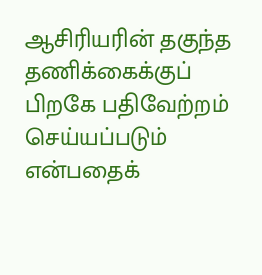ஆசிரியரின் தகுந்த தணிக்கைக்குப் பிறகே பதிவேற்றம் செய்யப்படும் என்பதைக்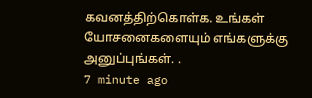கவனத்திற்கொள்க. உங்கள் யோசனைகளையும் எங்களுக்கு அனுப்புங்கள். .
7 minute ago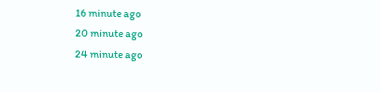16 minute ago
20 minute ago
24 minute ago